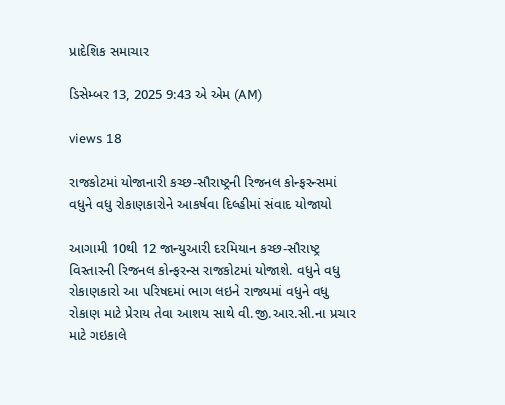પ્રાદેશિક સમાચાર

ડિસેમ્બર 13, 2025 9:43 એ એમ (AM)

views 18

રાજકોટમાં યોજાનારી કચ્છ-સૌરાષ્ટ્રની રિજનલ કોન્ફરન્સમાં વધુને વધુ રોકાણકારોને આકર્ષવા દિલ્હીમાં સંવાદ યોજાયો

આગામી 10થી 12 જાન્યુઆરી દરમિયાન કચ્છ-સૌરાષ્ટ્ર વિસ્તારની રિજનલ કોન્ફરન્સ રાજકોટમાં યોજાશે. વધુને વધુ રોકાણકારો આ પરિષદમાં ભાગ લઇને રાજ્યમાં વધુને વધુ રોકાણ માટે પ્રેરાય તેવા આશય સાથે વી.જી.આર.સી.ના પ્રચાર માટે ગઇકાલે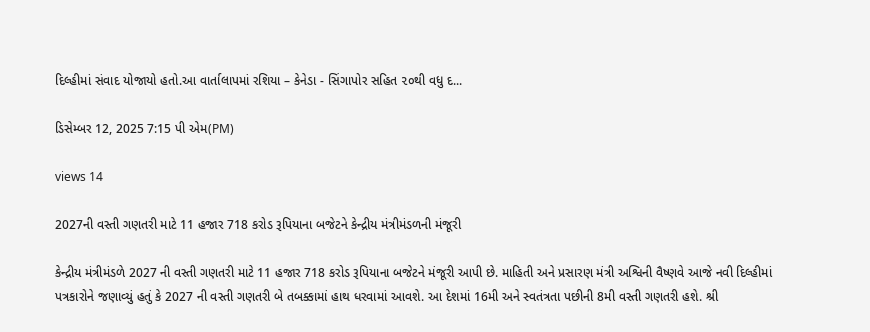દિલ્હીમાં સંવાદ યોજાયો હતો.આ વાર્તાલાપમાં રશિયા – કેનેડા - સિંગાપોર સહિત ૨૦થી વધુ દ...

ડિસેમ્બર 12, 2025 7:15 પી એમ(PM)

views 14

2027ની વસ્તી ગણતરી માટે 11 હજાર 718 કરોડ રૂપિયાના બજેટને કેન્દ્રીય મંત્રીમંડળની મંજૂરી

કેન્દ્રીય મંત્રીમંડળે 2027 ની વસ્તી ગણતરી માટે 11 હજાર 718 કરોડ રૂપિયાના બજેટને મંજૂરી આપી છે. માહિતી અને પ્રસારણ મંત્રી અશ્વિની વૈષ્ણવે આજે નવી દિલ્હીમાં પત્રકારોને જણાવ્યું હતું કે 2027 ની વસ્તી ગણતરી બે તબક્કામાં હાથ ધરવામાં આવશે. આ દેશમાં 16મી અને સ્વતંત્રતા પછીની 8મી વસ્તી ગણતરી હશે. શ્રી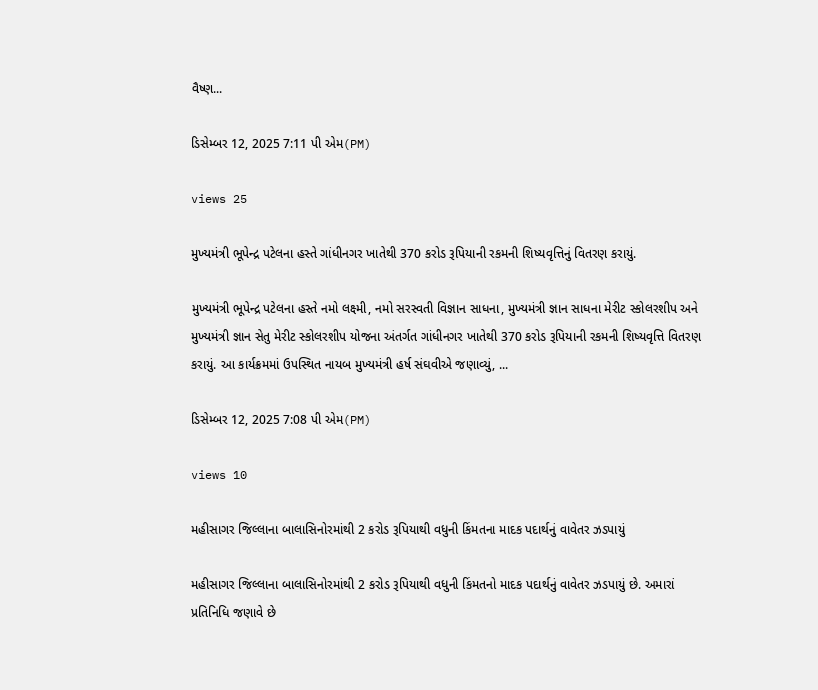વૈષ્ણ...

ડિસેમ્બર 12, 2025 7:11 પી એમ(PM)

views 25

મુખ્યમંત્રી ભૂપેન્દ્ર પટેલના હસ્તે ગાંધીનગર ખાતેથી 370 કરોડ રૂપિયાની રકમની શિષ્યવૃત્તિનું વિતરણ કરાયું.

મુખ્યમંત્રી ભૂપેન્દ્ર પટેલના હસ્તે નમો લક્ષ્મી, નમો સરસ્વતી વિજ્ઞાન સાધના, મુખ્યમંત્રી જ્ઞાન સાધના મેરીટ સ્કોલરશીપ અને મુખ્યમંત્રી જ્ઞાન સેતુ મેરીટ સ્કોલરશીપ યોજના અંતર્ગત ગાંધીનગર ખાતેથી 370 કરોડ રૂપિયાની રકમની શિષ્યવૃત્તિ વિતરણ કરાયું. આ કાર્યક્રમમાં ઉપસ્થિત નાયબ મુખ્યમંત્રી હર્ષ સંઘવીએ જણાવ્યું, ...

ડિસેમ્બર 12, 2025 7:08 પી એમ(PM)

views 10

મહીસાગર જિલ્લાના બાલાસિનોરમાંથી 2 કરોડ રૂપિયાથી વધુની કિંમતના માદક પદાર્થનું વાવેતર ઝડપાયું

મહીસાગર જિલ્લાના બાલાસિનોરમાંથી 2 કરોડ રૂપિયાથી વધુની કિંમતનો માદક પદાર્થનું વાવેતર ઝડપાયું છે. અમારાં પ્રતિનિધિ જણાવે છે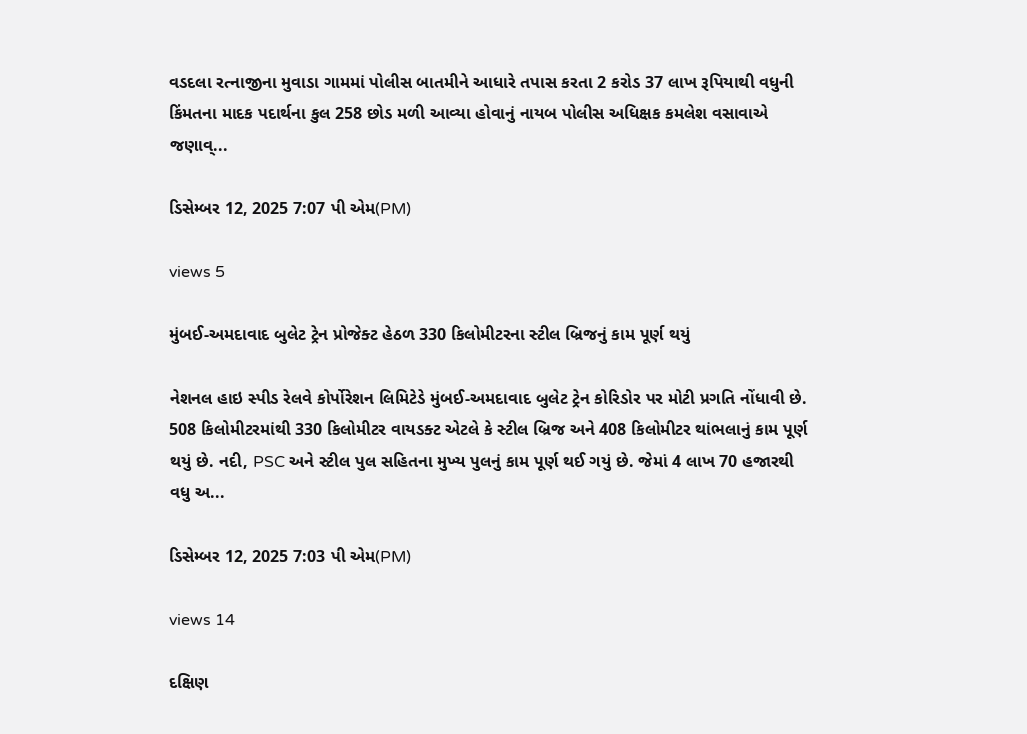વડદલા રત્નાજીના મુવાડા ગામમાં પોલીસ બાતમીને આધારે તપાસ કરતા 2 કરોડ 37 લાખ રૂપિયાથી વધુની કિંમતના માદક પદાર્થના કુલ 258 છોડ મળી આવ્યા હોવાનું નાયબ પોલીસ અધિક્ષક કમલેશ વસાવાએ જણાવ્...

ડિસેમ્બર 12, 2025 7:07 પી એમ(PM)

views 5

મુંબઈ-અમદાવાદ બુલેટ ટ્રેન પ્રોજેક્ટ હેઠળ 330 કિલોમીટરના સ્ટીલ બ્રિજનું કામ પૂર્ણ થયું

નેશનલ હાઇ સ્પીડ રેલવે કોર્પોરેશન લિમિટેડે મુંબઈ-અમદાવાદ બુલેટ ટ્રેન કોરિડોર પર મોટી પ્રગતિ નોંધાવી છે. 508 કિલોમીટરમાંથી 330 કિલોમીટર વાયડક્ટ એટલે કે સ્ટીલ બ્રિજ અને 408 કિલોમીટર થાંભલાનું કામ પૂર્ણ થયું છે. નદી, PSC અને સ્ટીલ પુલ સહિતના મુખ્ય પુલનું કામ પૂર્ણ થઈ ગયું છે. જેમાં 4 લાખ 70 હજારથી વધુ અ...

ડિસેમ્બર 12, 2025 7:03 પી એમ(PM)

views 14

દક્ષિણ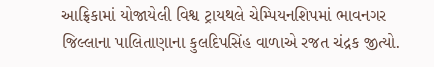આફ્રિકામાં યોજાયેલી વિશ્વ ટ્રાયથલે ચેમ્પિયનશિપમાં ભાવનગર જિલ્લાના પાલિતાણાના કુલદિપસિંહ વાળાએ રજત ચંદ્રક જીત્યો.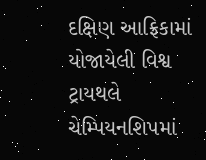દક્ષિણ આફ્રિકામાં યોજાયેલી વિશ્વ ટ્રાયથલે ચેમ્પિયનશિપમાં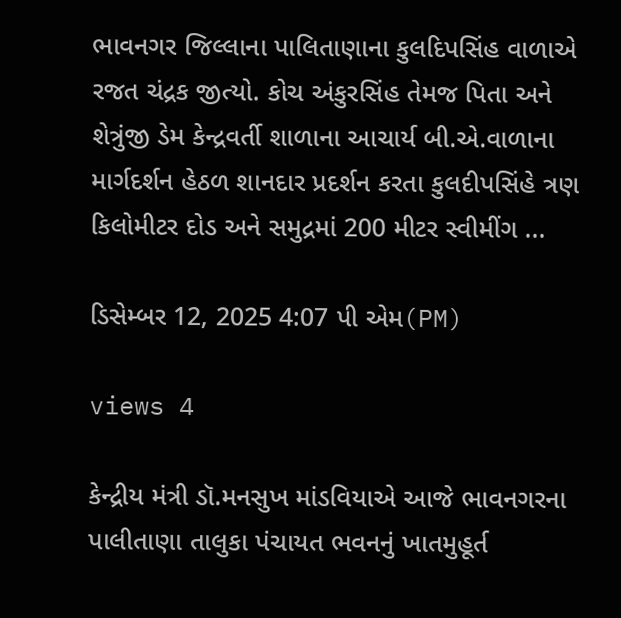ભાવનગર જિલ્લાના પાલિતાણાના કુલદિપસિંહ વાળાએ રજત ચંદ્રક જીત્યો. કોચ અંકુરસિંહ તેમજ પિતા અને શેત્રુંજી ડેમ કેન્દ્રવર્તી શાળાના આચાર્ય બી.એ.વાળાના માર્ગદર્શન હેઠળ શાનદાર પ્રદર્શન કરતા કુલદીપસિંહે ત્રણ કિલોમીટર દોડ અને સમુદ્રમાં 200 મીટર સ્વીમીંગ ...

ડિસેમ્બર 12, 2025 4:07 પી એમ(PM)

views 4

કેન્દ્રીય મંત્રી ડૉ.મનસુખ માંડવિયાએ આજે ભાવનગરના પાલીતાણા તાલુકા પંચાયત ભવનનું ખાતમુહૂર્ત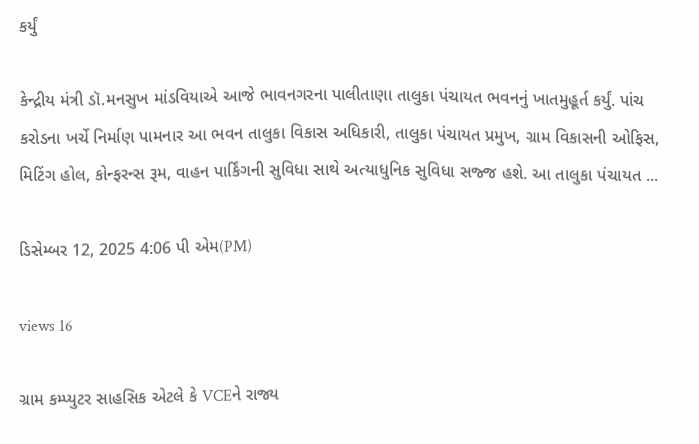કર્યું

કેન્દ્રીય મંત્રી ડૉ.મનસુખ માંડવિયાએ આજે ભાવનગરના પાલીતાણા તાલુકા પંચાયત ભવનનું ખાતમુહૂર્ત કર્યું. પાંચ કરોડના ખર્ચે નિર્માણ પામનાર આ ભવન તાલુકા વિકાસ અધિકારી, તાલુકા પંચાયત પ્રમુખ, ગ્રામ વિકાસની ઓફિસ, મિટિંગ હોલ, કોન્ફરન્સ રૂમ, વાહન પાર્કિંગની સુવિધા સાથે અત્યાધુનિક સુવિધા સજ્જ હશે. આ તાલુકા પંચાયત ...

ડિસેમ્બર 12, 2025 4:06 પી એમ(PM)

views 16

ગ્રામ કમ્પ્યુટર સાહસિક એટલે કે VCEને રાજ્ય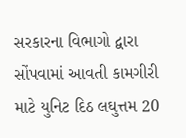સરકારના વિભાગો દ્વારા સોંપવામાં આવતી કામગીરી માટે યુનિટ દિઠ લઘુત્તમ 20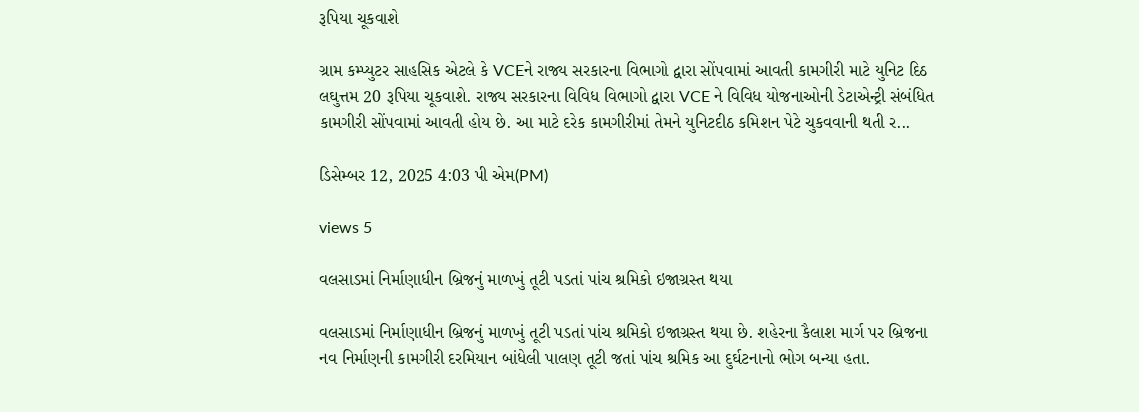રૂપિયા ચૂકવાશે

ગ્રામ કમ્પ્યુટર સાહસિક એટલે કે VCEને રાજ્ય સરકારના વિભાગો દ્વારા સોંપવામાં આવતી કામગીરી માટે યુનિટ દિઠ લઘુત્તમ 20 રૂપિયા ચૂકવાશે. રાજ્ય સરકારના વિવિધ વિભાગો દ્વારા VCE ને વિવિધ યોજનાઓની ડેટાએન્ટ્રી સંબંધિત કામગીરી સોંપવામાં આવતી હોય છે. આ માટે દરેક કામગીરીમાં તેમને યુનિટદીઠ કમિશન પેટે ચુકવવાની થતી ર...

ડિસેમ્બર 12, 2025 4:03 પી એમ(PM)

views 5

વલસાડમાં નિર્માણાધીન બ્રિજનું માળખું તૂટી પડતાં પાંચ શ્રમિકો ઇજાગ્રસ્ત થયા

વલસાડમાં નિર્માણાધીન બ્રિજનું માળખું તૂટી પડતાં પાંચ શ્રમિકો ઇજાગ્રસ્ત થયા છે. શહેરના કૈલાશ માર્ગ પર બ્રિજના નવ નિર્માણની કામગીરી દરમિયાન બાંધેલી પાલણ તૂટી જતાં પાંચ શ્રમિક આ દુર્ઘટનાનો ભોગ બન્યા હતા.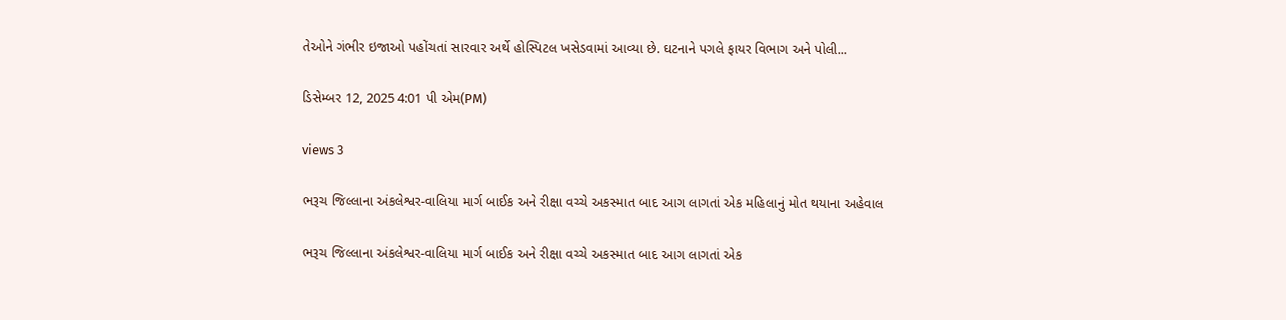તેઓને ગંભીર ઇજાઓ પહોંચતાં સારવાર અર્થે હોસ્પિટલ ખસેડવામાં આવ્યા છે. ઘટનાને પગલે ફાયર વિભાગ અને પોલી...

ડિસેમ્બર 12, 2025 4:01 પી એમ(PM)

views 3

ભરૂચ જિલ્લાના અંકલેશ્વર-વાલિયા માર્ગ બાઈક અને રીક્ષા વચ્ચે અકસ્માત બાદ આગ લાગતાં એક મહિલાનું મોત થયાના અહેવાલ

ભરૂચ જિલ્લાના અંકલેશ્વર-વાલિયા માર્ગ બાઈક અને રીક્ષા વચ્ચે અકસ્માત બાદ આગ લાગતાં એક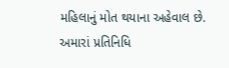મહિલાનું મોત થયાના અહેવાલ છે. અમારાં પ્રતિનિધિ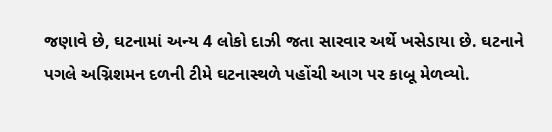જણાવે છે, ઘટનામાં અન્ય 4 લોકો દાઝી જતા સારવાર અર્થે ખસેડાયા છે. ઘટનાને પગલે અગ્નિશમન દળની ટીમે ઘટનાસ્થળે પહોંચી આગ પર કાબૂ મેળવ્યો.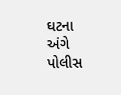ઘટના અંગે પોલીસ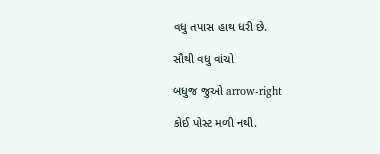વધુ તપાસ હાથ ધરી છે.

સૌથી વધુ વાંચો

બધુજ જુઓ arrow-right

કોઈ પોસ્ટ મળી નથી.